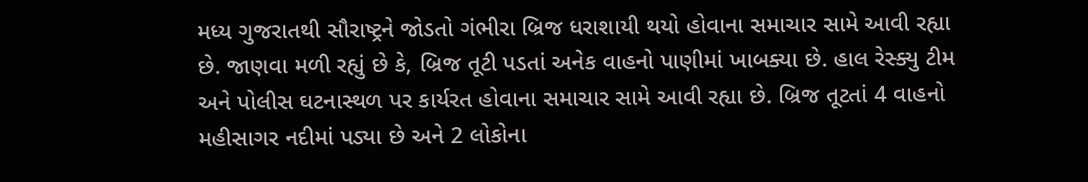મધ્ય ગુજરાતથી સૌરાષ્ટ્રને જોડતો ગંભીરા બ્રિજ ધરાશાયી થયો હોવાના સમાચાર સામે આવી રહ્યા છે. જાણવા મળી રહ્યું છે કે, બ્રિજ તૂટી પડતાં અનેક વાહનો પાણીમાં ખાબક્યા છે. હાલ રેસ્ક્યુ ટીમ અને પોલીસ ઘટનાસ્થળ પર કાર્યરત હોવાના સમાચાર સામે આવી રહ્યા છે. બ્રિજ તૂટતાં 4 વાહનો મહીસાગર નદીમાં પડ્યા છે અને 2 લોકોના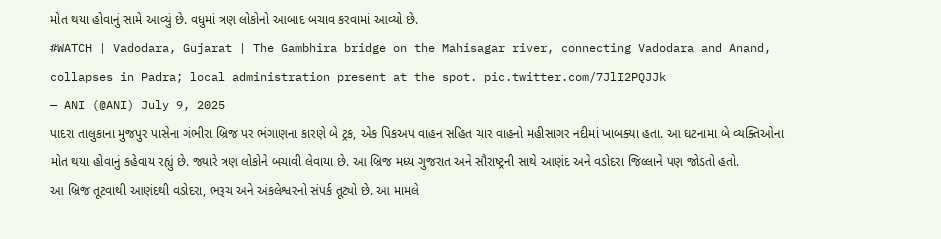મોત થયા હોવાનું સામે આવ્યું છે. વધુમાં ત્રણ લોકોનો આબાદ બચાવ કરવામાં આવ્યો છે.
#WATCH | Vadodara, Gujarat | The Gambhira bridge on the Mahisagar river, connecting Vadodara and Anand, collapses in Padra; local administration present at the spot. pic.twitter.com/7JlI2PQJJk
— ANI (@ANI) July 9, 2025
પાદરા તાલુકાના મુજપુર પાસેના ગંભીરા બ્રિજ પર ભંગાણના કારણે બે ટ્રક, એક પિકઅપ વાહન સહિત ચાર વાહનો મહીસાગર નદીમાં ખાબક્યા હતા. આ ઘટનામા બે વ્યક્તિઓના મોત થયા હોવાનું કહેવાય રહ્યું છે. જ્યારે ત્રણ લોકોને બચાવી લેવાયા છે. આ બ્રિજ મધ્ય ગુજરાત અને સૌરાષ્ટ્રની સાથે આણંદ અને વડોદરા જિલ્લાને પણ જોડતો હતો.
આ બ્રિજ તૂટવાથી આણંદથી વડોદરા, ભરૂચ અને અંકલેશ્વરનો સંપર્ક તૂટ્યો છે. આ મામલે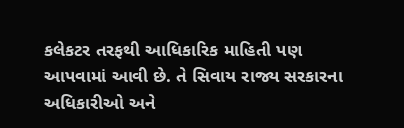કલેકટર તરફથી આધિકારિક માહિતી પણ આપવામાં આવી છે. તે સિવાય રાજ્ય સરકારના અધિકારીઓ અને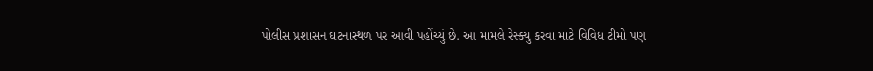પોલીસ પ્રશાસન ઘટનાસ્થળ પર આવી પહોંચ્યું છે. આ મામલે રેસ્ક્યુ કરવા માટે વિવિધ ટીમો પણ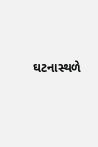ઘટનાસ્થળે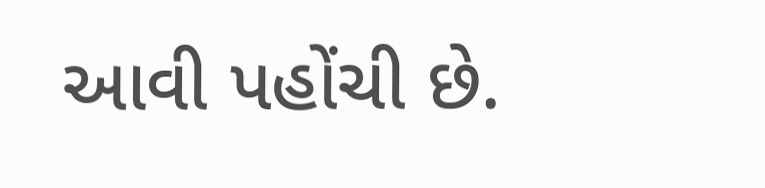આવી પહોંચી છે.